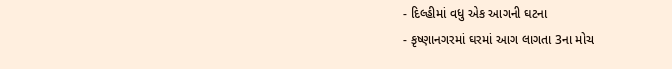- દિલ્હીમાં વધુ એક આગની ઘટના
- કૃષ્ણાનગરમાં ઘરમાં આગ લાગતા 3ના મોચ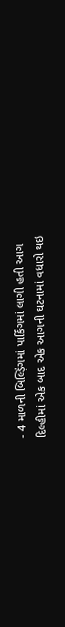- 4 માળની બિલ્ડ઼િંગમાં પાર્કિંગમાં લાગી હતી આગ
દિલ્હીમાં એક બાદ એક આગની ઘટનામાં વધારો થઇ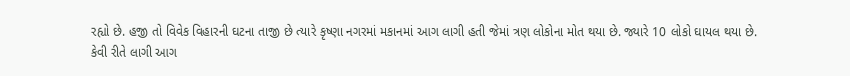રહ્યો છે. હજી તો વિવેક વિહારની ઘટના તાજી છે ત્યારે કૃષ્ણા નગરમાં મકાનમાં આગ લાગી હતી જેમાં ત્રણ લોકોના મોત થયા છે. જ્યારે 10 લોકો ઘાયલ થયા છે.
કેવી રીતે લાગી આગ